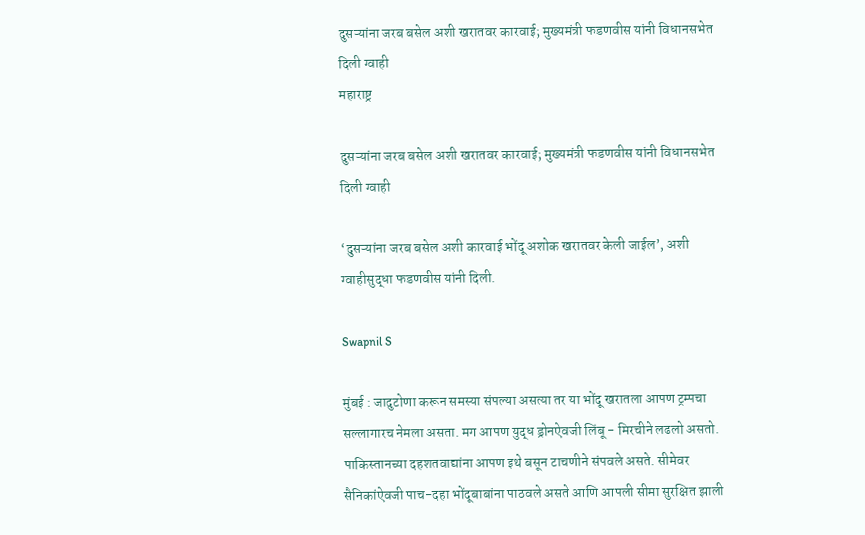दुसऱ्यांना जरब बसेल अशी खरातवर कारवाई; मुख्यमंत्री फडणवीस यांनी विधानसभेत दिली ग्वाही
महाराष्ट्र

दुसऱ्यांना जरब बसेल अशी खरातवर कारवाई; मुख्यमंत्री फडणवीस यांनी विधानसभेत दिली ग्वाही

‘दुसऱ्यांना जरब बसेल अशी कारवाई भोंदू अशोक खरातवर केली जाईल’, अशी ग्वाहीसुद्धा फडणवीस यांनी दिली.

Swapnil S

मुंबई : जादुटोणा करून समस्या संपल्या असत्या तर या भोंदू खरातला आपण ट्रम्पचा सल्लागारच नेमला असता. मग आपण युद्ध ड्रोनऐवजी लिंबू - मिरचीने लढलो असतो. पाकिस्तानच्या दहशतवाद्यांना आपण इथे बसून टाचणीने संपवले असते. सीमेवर सैनिकांऐवजी पाच-दहा भोंदूबाबांना पाठवले असते आणि आपली सीमा सुरक्षित झाली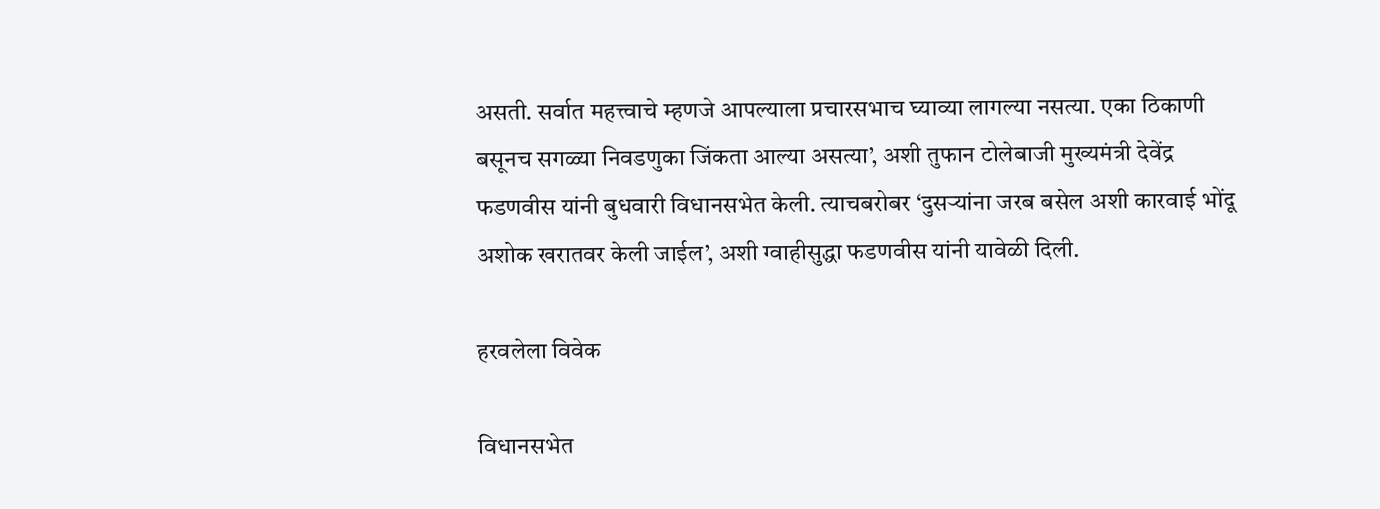असती. सर्वात महत्त्वाचे म्हणजे आपल्याला प्रचारसभाच घ्याव्या लागल्या नसत्या. एका ठिकाणी बसूनच सगळ्या निवडणुका जिंकता आल्या असत्या’, अशी तुफान टोलेबाजी मुख्यमंत्री देवेंद्र फडणवीस यांनी बुधवारी विधानसभेत केली. त्याचबरोबर ‘दुसऱ्यांना जरब बसेल अशी कारवाई भोंदू अशोक खरातवर केली जाईल’, अशी ग्वाहीसुद्धा फडणवीस यांनी यावेळी दिली.

हरवलेला विवेक

विधानसभेत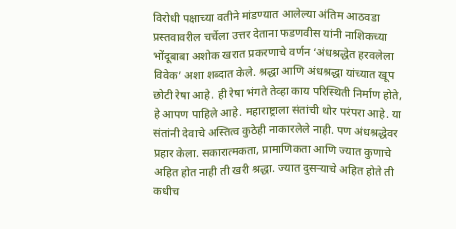विरोधी पक्षाच्या वतीने मांडण्यात आलेल्या अंतिम आठवडा प्रस्तवावरील चर्चेला उत्तर देताना फडणवीस यांनी नाशिकच्या भोंदूबाबा अशोक खरात प्रकरणाचे वर्णन ‘अंधश्रद्धेत हरवलेला विवेक’ अशा शब्दात केले. श्रद्धा आणि अंधश्रद्धा यांच्यात खूप छोटी रेषा आहे. ही रेषा भंगते तेव्हा काय परिस्थिती निर्माण होते, हे आपण पाहिले आहे. महाराष्ट्राला संतांची थोर परंपरा आहे. या संतांनी देवाचे अस्तित्व कुठेही नाकारलेले नाही. पण अंधश्रद्धेवर प्रहार केला. सकारात्मकता, प्रामाणिकता आणि ज्यात कुणाचे अहित होत नाही ती खरी श्रद्धा. ज्यात दुसऱ्याचे अहित होते ती कधीच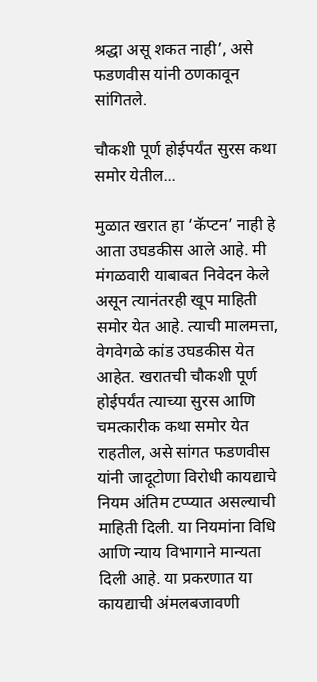श्रद्धा असू शकत नाही’, असे फडणवीस यांनी ठणकावून सांगितले.

चौकशी पूर्ण होईपर्यंत सुरस कथा समोर येतील...

मुळात खरात हा ‘कॅप्टन’ नाही हे आता उघडकीस आले आहे. मी मंगळवारी याबाबत निवेदन केले असून त्यानंतरही खूप माहिती समोर येत आहे. त्याची मालमत्ता, वेगवेगळे कांड उघडकीस येत आहेत. खरातची चौकशी पूर्ण होईपर्यंत त्याच्या सुरस आणि चमत्कारीक कथा समोर येत राहतील, असे सांगत फडणवीस यांनी जादूटोणा विरोधी कायद्याचे नियम अंतिम टप्प्यात असल्याची माहिती दिली. या नियमांना विधि आणि न्याय विभागाने मान्यता दिली आहे. या प्रकरणात या कायद्याची अंमलबजावणी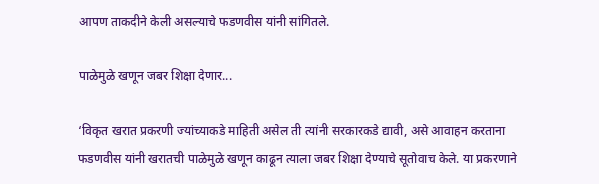आपण ताकदीने केली असल्याचे फडणवीस यांनी सांगितले.

पाळेमुळे खणून जबर शिक्षा देणार...

‘विकृत खरात प्रकरणी ज्यांच्याकडे माहिती असेल ती त्यांनी सरकारकडे द्यावी, असे आवाहन करताना फडणवीस यांनी खरातची पाळेमुळे खणून काढून त्याला जबर शिक्षा देण्याचे सूतोवाच केले. या प्रकरणाने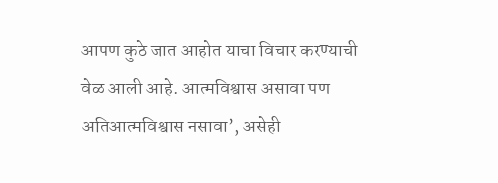आपण कुठे जात आहोत याचा विचार करण्याची वेळ आली आहे. आत्मविश्वास असावा पण अतिआत्मविश्वास नसावा’, असेही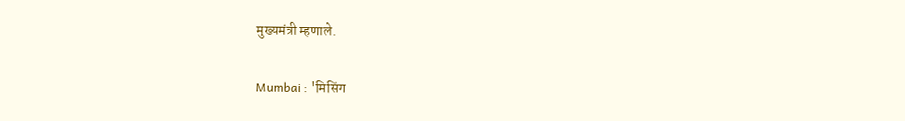मुख्यमंत्री म्हणाले.

Mumbai : 'मिसिंग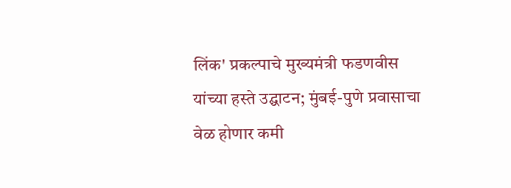लिंक' प्रकल्पाचे मुख्यमंत्री फडणवीस यांच्या हस्ते उद्घाटन; मुंबई-पुणे प्रवासाचा वेळ होणार कमी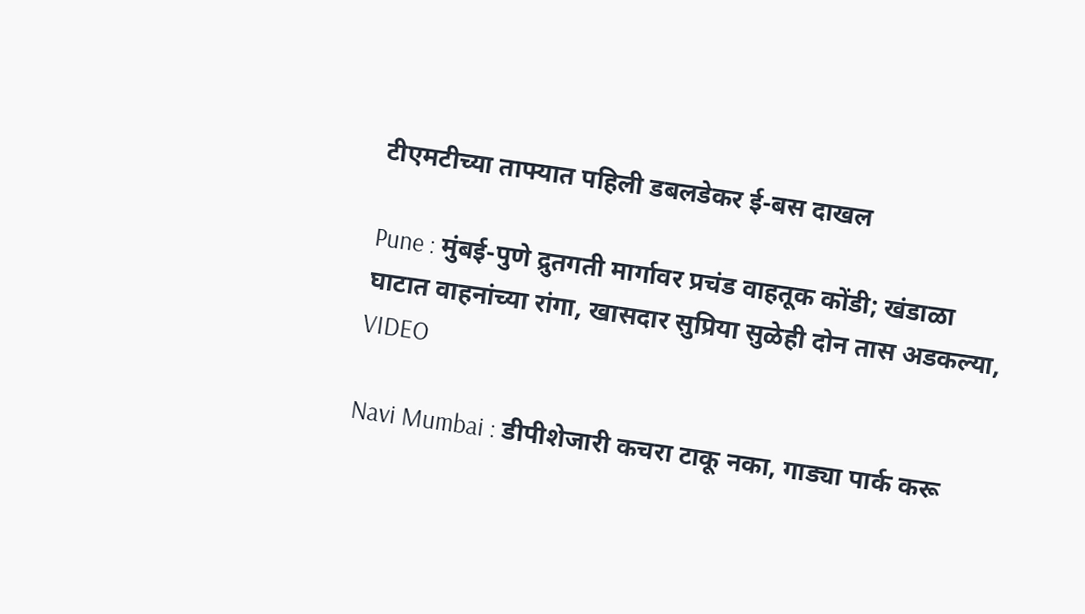टीएमटीच्या ताफ्यात पहिली डबलडेकर ई-बस दाखल

Pune : मुंबई-पुणे द्रुतगती मार्गावर प्रचंड वाहतूक कोंडी; खंडाळा घाटात वाहनांच्या रांगा, खासदार सुप्रिया सुळेही दोन तास अडकल्या, VIDEO

Navi Mumbai : डीपीशेजारी कचरा टाकू नका, गाड्या पार्क करू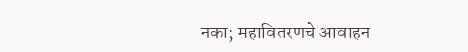नका; महावितरणचे आवाहन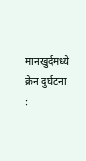मानखुर्दमध्ये क्रेन दुर्घटना :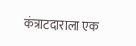कंत्राटदाराला एक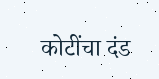कोटींचा दंड